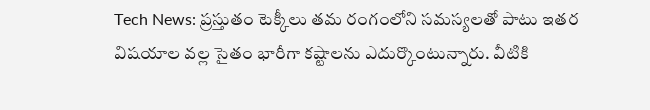Tech News: ప్రస్తుతం టెక్కీలు తమ రంగంలోని సమస్యలతో పాటు ఇతర విషయాల వల్ల సైతం భారీగా కష్టాలను ఎదుర్కొంటున్నారు. వీటికి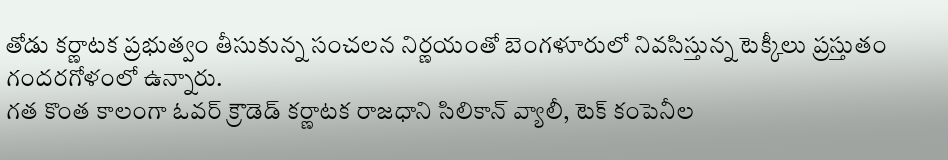తోడు కర్ణాటక ప్రభుత్వం తీసుకున్న సంచలన నిర్ణయంతో బెంగళూరులో నివసిస్తున్న టెక్కీలు ప్రస్తుతం గందరగోళంలో ఉన్నారు.
గత కొంత కాలంగా ఓవర్ క్రౌడెడ్ కర్ణాటక రాజధాని సిలికాన్ వ్యాలీ, టెక్ కంపెనీల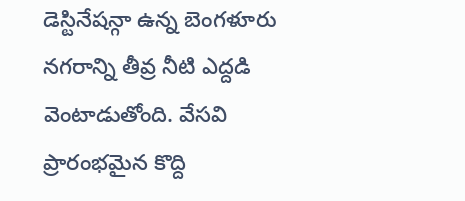డెస్టినేషన్గా ఉన్న బెంగళూరు నగరాన్ని తీవ్ర నీటి ఎద్దడి వెంటాడుతోంది. వేసవి ప్రారంభమైన కొద్ది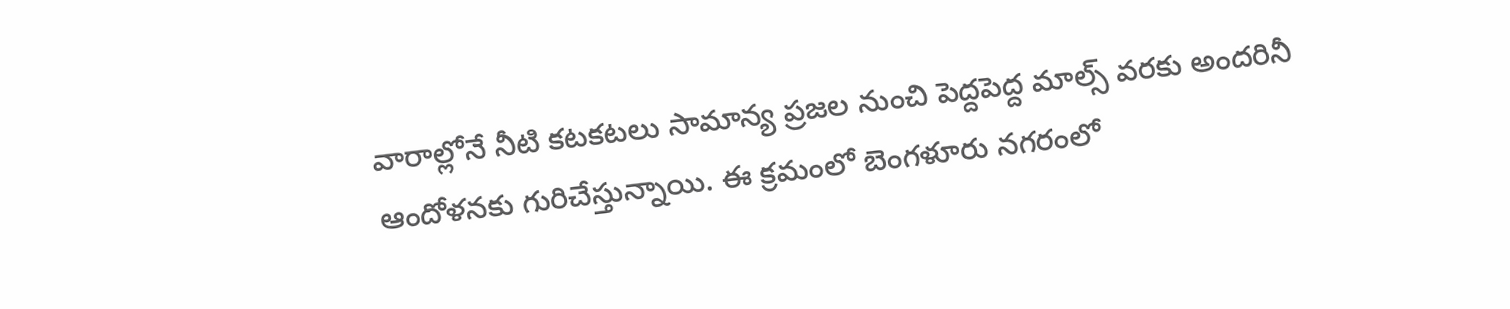వారాల్లోనే నీటి కటకటలు సామాన్య ప్రజల నుంచి పెద్దపెద్ద మాల్స్ వరకు అందరినీ ఆందోళనకు గురిచేస్తున్నాయి. ఈ క్రమంలో బెంగళూరు నగరంలో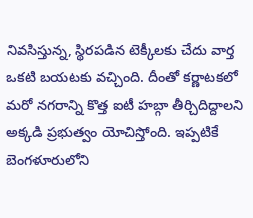నివసిస్తున్న, స్థిరపడిన టెక్కీలకు చేదు వార్త ఒకటి బయటకు వచ్చింది. దీంతో కర్ణాటకలో మరో నగరాన్ని కొత్త ఐటీ హబ్గా తీర్చిదిద్దాలని అక్కడి ప్రభుత్వం యోచిస్తోంది. ఇప్పటికే బెంగళూరులోని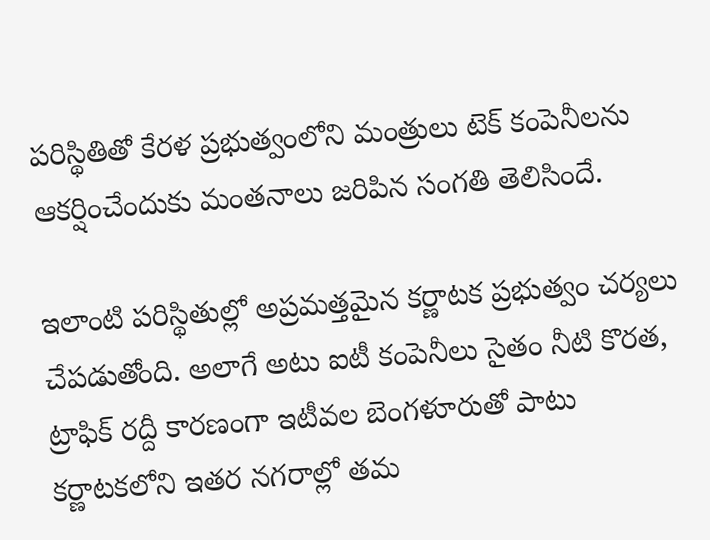పరిస్థితితో కేరళ ప్రభుత్వంలోని మంత్రులు టెక్ కంపెనీలను ఆకర్షించేందుకు మంతనాలు జరిపిన సంగతి తెలిసిందే.

ఇలాంటి పరిస్థితుల్లో అప్రమత్తమైన కర్ణాటక ప్రభుత్వం చర్యలు చేపడుతోంది. అలాగే అటు ఐటీ కంపెనీలు సైతం నీటి కొరత, ట్రాఫిక్ రద్దీ కారణంగా ఇటీవల బెంగళూరుతో పాటు కర్ణాటకలోని ఇతర నగరాల్లో తమ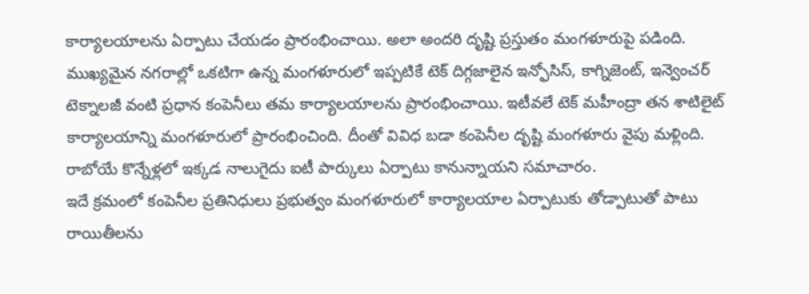కార్యాలయాలను ఏర్పాటు చేయడం ప్రారంభించాయి. అలా అందరి దృష్టి ప్రస్తుతం మంగళూరుపై పడింది. ముఖ్యమైన నగరాల్లో ఒకటిగా ఉన్న మంగళూరులో ఇప్పటికే టెక్ దిగ్గజాలైన ఇన్ఫోసిస్, కాగ్నిజెంట్, ఇన్వెంచర్ టెక్నాలజీ వంటి ప్రధాన కంపెనీలు తమ కార్యాలయాలను ప్రారంభించాయి. ఇటీవలే టెక్ మహీంద్రా తన శాటిలైట్ కార్యాలయాన్ని మంగళూరులో ప్రారంభించింది. దీంతో వివిధ బడా కంపెనీల దృష్టి మంగళూరు వైపు మళ్లింది. రాబోయే కొన్నేళ్లలో ఇక్కడ నాలుగైదు ఐటీ పార్కులు ఏర్పాటు కానున్నాయని సమాచారం.
ఇదే క్రమంలో కంపెనీల ప్రతినిధులు ప్రభుత్వం మంగళూరులో కార్యాలయాల ఏర్పాటుకు తోడ్పాటుతో పాటు రాయితీలను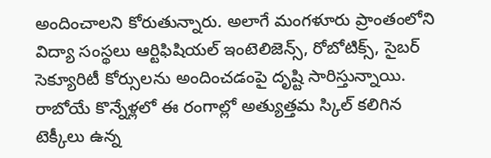అందించాలని కోరుతున్నారు. అలాగే మంగళూరు ప్రాంతంలోని విద్యా సంస్థలు ఆర్టిఫిషియల్ ఇంటెలిజెన్స్, రోబోటిక్స్, సైబర్ సెక్యూరిటీ కోర్సులను అందించడంపై దృష్టి సారిస్తున్నాయి. రాబోయే కొన్నేళ్లలో ఈ రంగాల్లో అత్యుత్తమ స్కిల్ కలిగిన టెక్కీలు ఉన్న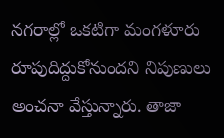నగరాల్లో ఒకటిగా మంగళూరు రూపుదిద్దుకోనుందని నిపుణులు అంచనా వేస్తున్నారు. తాజా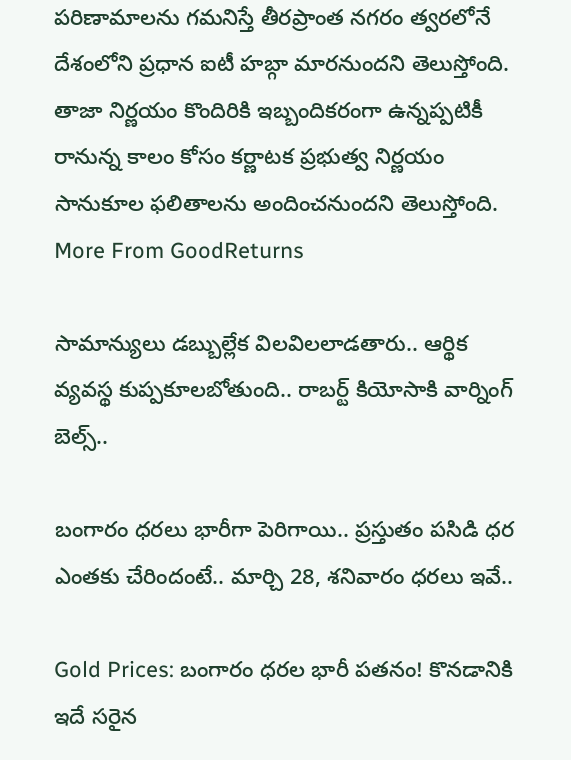పరిణామాలను గమనిస్తే తీరప్రాంత నగరం త్వరలోనే దేశంలోని ప్రధాన ఐటీ హబ్గా మారనుందని తెలుస్తోంది. తాజా నిర్ణయం కొందిరికి ఇబ్బందికరంగా ఉన్నప్పటికీ రానున్న కాలం కోసం కర్ణాటక ప్రభుత్వ నిర్ణయం సానుకూల ఫలితాలను అందించనుందని తెలుస్తోంది.
More From GoodReturns

సామాన్యులు డబ్బుల్లేక విలవిలలాడతారు.. ఆర్థిక వ్యవస్థ కుప్పకూలబోతుంది.. రాబర్ట్ కియోసాకి వార్నింగ్ బెల్స్..

బంగారం ధరలు భారీగా పెరిగాయి.. ప్రస్తుతం పసిడి ధర ఎంతకు చేరిందంటే.. మార్చి 28, శనివారం ధరలు ఇవే..

Gold Prices: బంగారం ధరల భారీ పతనం! కొనడానికి ఇదే సరైన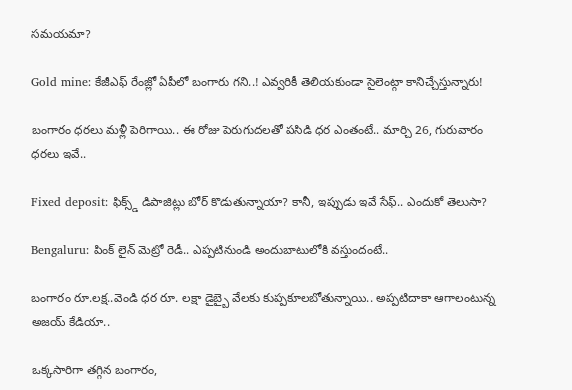సమయమా?

Gold mine: కేజీఎఫ్ రేంజ్లో ఏపీలో బంగారు గని..! ఎవ్వరికీ తెలియకుండా సైలెంట్గా కానిచ్చేస్తున్నారు!

బంగారం ధరలు మళ్లీ పెరిగాయి.. ఈ రోజు పెరుగుదలతో పసిడి ధర ఎంతంటే.. మార్చి 26, గురువారం ధరలు ఇవే..

Fixed deposit: ఫిక్స్డ్ డిపాజిట్లు బోర్ కొడుతున్నాయా? కానీ, ఇప్పుడు ఇవే సేఫ్.. ఎందుకో తెలుసా?

Bengaluru: పింక్ లైన్ మెట్రో రెడీ.. ఎప్పటినుండి అందుబాటులోకి వస్తుందంటే..

బంగారం రూ.లక్ష..వెండి ధర రూ. లక్షా డైబ్బై వేలకు కుప్పకూలబోతున్నాయి.. అప్పటిదాకా ఆగాలంటున్న అజయ్ కేడియా..

ఒక్కసారిగా తగ్గిన బంగారం,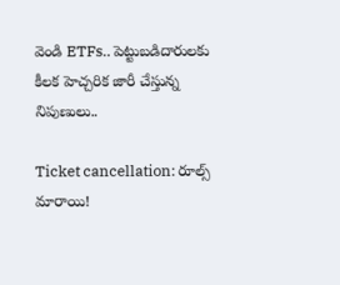వెండి ETFs.. పెట్టుబడిదారులకు కీలక హెచ్చరిక జారీ చేస్తున్న నిపుణులు..

Ticket cancellation: రూల్స్ మారాయి!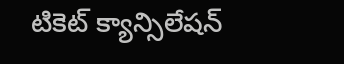టికెట్ క్యాన్సిలేషన్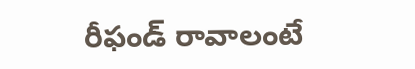రీఫండ్ రావాలంటే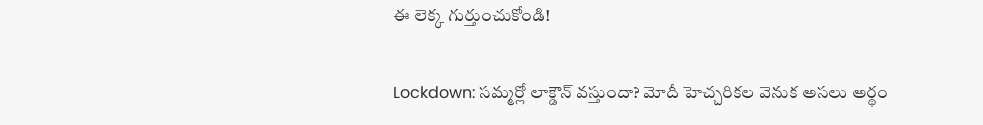ఈ లెక్క గుర్తుంచుకోండి!

Lockdown: సమ్మర్లో లాక్డౌన్ వస్తుందా? మోదీ హెచ్చరికల వెనుక అసలు అర్థం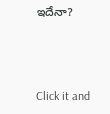ఇదేనా?



Click it and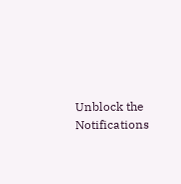Unblock the Notifications